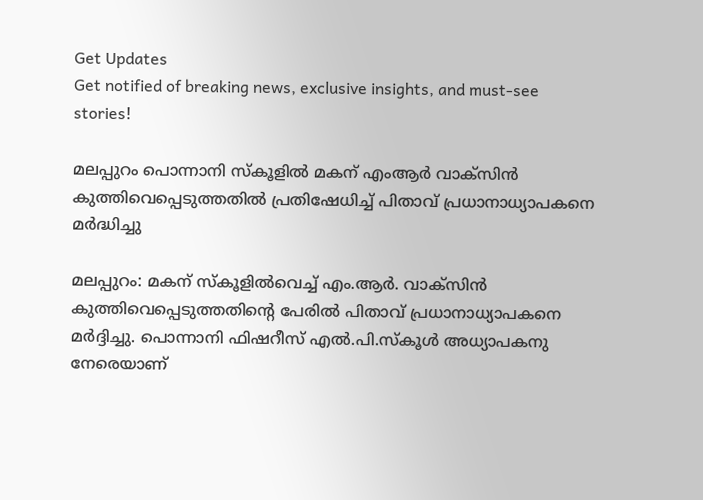Get Updates
Get notified of breaking news, exclusive insights, and must-see stories!

മലപ്പുറം പൊന്നാനി സ്‌കൂളില്‍ മകന് എംആര്‍ വാക്‌സിന്‍ കുത്തിവെപ്പെടുത്തതില്‍ പ്രതിഷേധിച്ച് പിതാവ് പ്രധാനാധ്യാപകനെ മര്‍ദ്ധിച്ചു

മലപ്പുറം: മകന് സ്‌കൂളില്‍വെച്ച് എം.ആര്‍. വാക്‌സിന്‍ കുത്തിവെപ്പെടുത്തതിന്റെ പേരില്‍ പിതാവ് പ്രധാനാധ്യാപകനെ മര്‍ദ്ദിച്ചു. പൊന്നാനി ഫിഷറീസ് എല്‍.പി.സ്‌കൂള്‍ അധ്യാപകനു നേരെയാണ്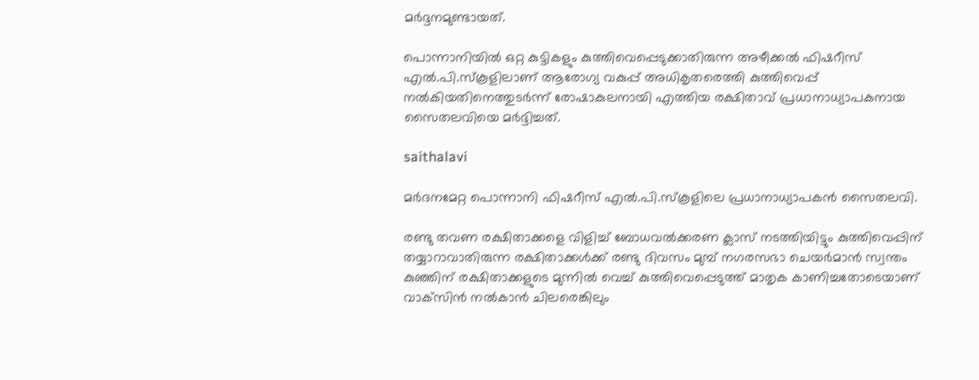മര്‍ദ്ദനമുണ്ടായത്.

പൊന്നാനിയില്‍ ഒറ്റ കുട്ടികളും കുത്തിവെപ്പെടുക്കാതിരുന്ന അഴീക്കല്‍ ഫിഷറീസ് എല്‍.പി.സ്‌കൂളിലാണ് ആരോഗ്യ വകുപ്പ് അധികൃതരെത്തി കുത്തിവെപ്പ് നല്‍കിയതിനെത്തുടര്‍ന്ന് രോഷാകുലനായി എത്തിയ രക്ഷിതാവ് പ്രധാനാധ്യാപകനായ സൈതലവിയെ മര്‍ദ്ദിച്ചത്.

saithalavi

മര്‍ദനമേറ്റ പൊന്നാനി ഫിഷറീസ് എല്‍.പി.സ്‌കൂളിലെ പ്രധാനാധ്യാപകന്‍ സൈതലവി.

രണ്ടു തവണ രക്ഷിതാക്കളെ വിളിച്ച് ബോധവല്‍ക്കരണ ക്ലാസ് നടത്തിയിട്ടും കുത്തിവെപ്പിന് തയ്യാറാവാതിരുന്ന രക്ഷിതാക്കള്‍ക്ക് രണ്ടു ദിവസം മുമ്പ് നഗരസഭാ ചെയര്‍മാന്‍ സ്വന്തം കുഞ്ഞിന് രക്ഷിതാക്കളുടെ മുന്നില്‍ വെച്ച് കുത്തിവെപ്പെടുത്ത് മാതൃക കാണിച്ചതോടെയാണ് വാക്‌സിന്‍ നല്‍കാന്‍ ചിലരെങ്കിലും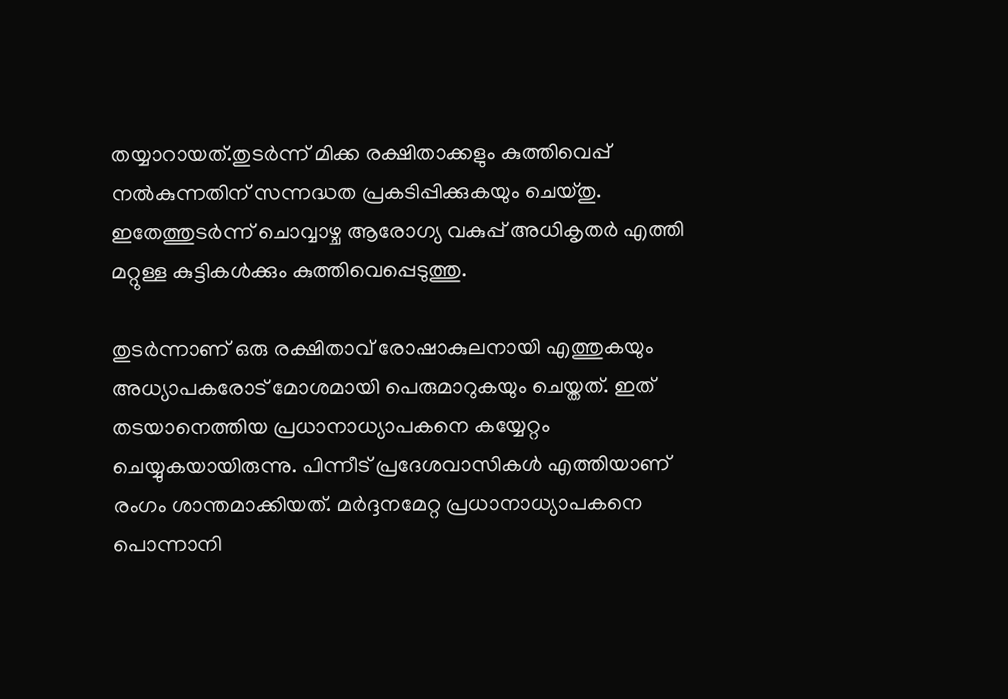തയ്യാറായത്.തുടര്‍ന്ന് മിക്ക രക്ഷിതാക്കളും കുത്തിവെപ്പ് നല്‍കുന്നതിന് സന്നദ്ധത പ്രകടിപ്പിക്കുകയും ചെയ്തു. ഇതേത്തുടര്‍ന്ന് ചൊവ്വാഴ്ച ആരോഗ്യ വകുപ്പ് അധികൃതര്‍ എത്തി മറ്റുള്ള കുട്ടികള്‍ക്കും കുത്തിവെപ്പെടുത്തു.

തുടര്‍ന്നാണ് ഒരു രക്ഷിതാവ് രോഷാകുലനായി എത്തുകയും അധ്യാപകരോട് മോശമായി പെരുമാറുകയും ചെയ്തത്. ഇത് തടയാനെത്തിയ പ്രധാനാധ്യാപകനെ കയ്യേറ്റം ചെയ്യുകയായിരുന്നു. പിന്നീട് പ്രദേശവാസികള്‍ എത്തിയാണ് രംഗം ശാന്തമാക്കിയത്. മര്‍ദ്ദനമേറ്റ പ്രധാനാധ്യാപകനെ പൊന്നാനി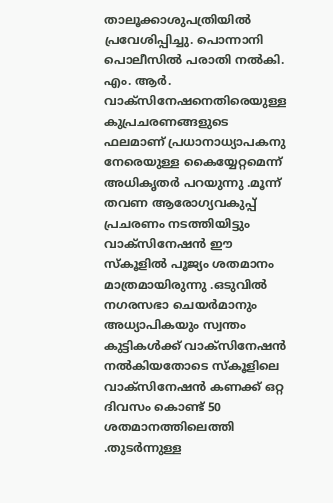താലൂക്കാശുപത്രിയില്‍ പ്രവേശിപ്പിച്ചു. പൊന്നാനി പൊലീസില്‍ പരാതി നല്‍കി. എം. ആര്‍. വാക്‌സിനേഷനെതിരെയുള്ള കുപ്രചരണങ്ങളുടെ ഫലമാണ് പ്രധാനാധ്യാപകനു നേരെയുള്ള കൈയ്യേറ്റമെന്ന് അധികൃതര്‍ പറയുന്നു .മൂന്ന് തവണ ആരോഗ്യവകുപ്പ് പ്രചരണം നടത്തിയിട്ടും വാക്‌സിനേഷന്‍ ഈ സ്‌കൂളില്‍ പൂജ്യം ശതമാനം മാത്രമായിരുന്നു .ഒടുവില്‍ നഗരസഭാ ചെയര്‍മാനും അധ്യാപികയും സ്വന്തം കുട്ടികള്‍ക്ക് വാക്‌സിനേഷന്‍ നല്‍കിയതോടെ സ്‌കൂളിലെ വാക്‌സിനേഷന്‍ കണക്ക് ഒറ്റ ദിവസം കൊണ്ട് 50 ശതമാനത്തിലെത്തി .തുടര്‍ന്നുള്ള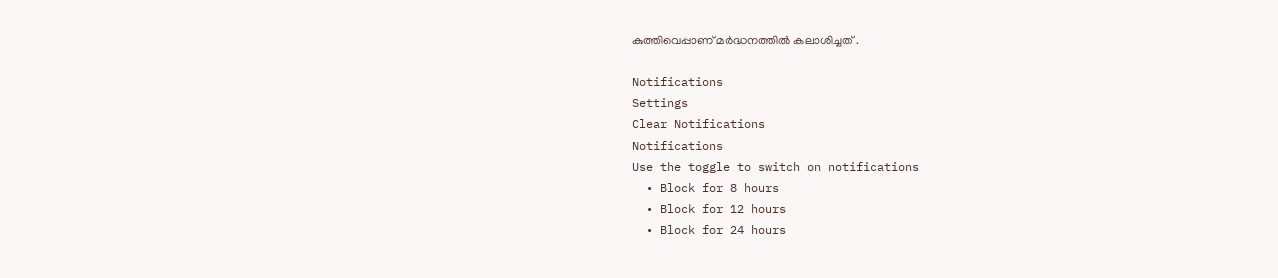കുത്തിവെപ്പാണ് മര്‍ദ്ധനത്തില്‍ കലാശിച്ചത് .

Notifications
Settings
Clear Notifications
Notifications
Use the toggle to switch on notifications
  • Block for 8 hours
  • Block for 12 hours
  • Block for 24 hours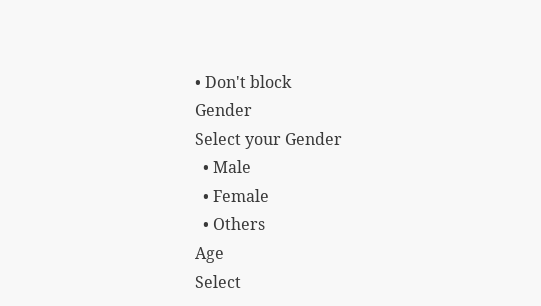• Don't block
Gender
Select your Gender
  • Male
  • Female
  • Others
Age
Select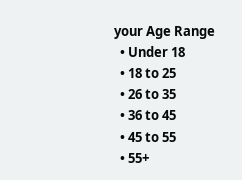your Age Range
  • Under 18
  • 18 to 25
  • 26 to 35
  • 36 to 45
  • 45 to 55
  • 55+